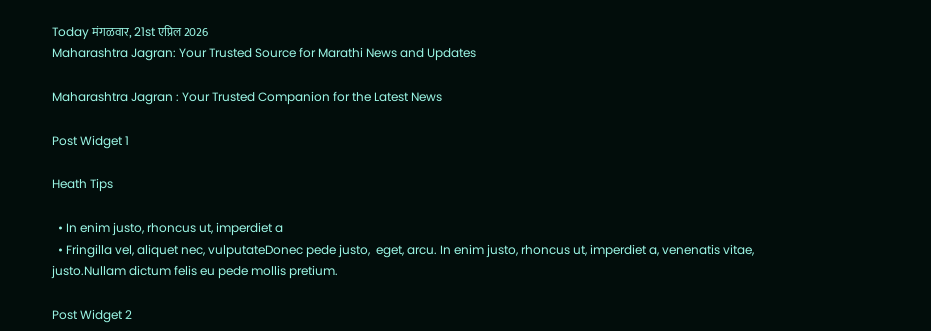Today मंगळवार, 21st एप्रिल 2026
Maharashtra Jagran: Your Trusted Source for Marathi News and Updates

Maharashtra Jagran : Your Trusted Companion for the Latest News

Post Widget 1

Heath Tips

  • In enim justo, rhoncus ut, imperdiet a
  • Fringilla vel, aliquet nec, vulputateDonec pede justo,  eget, arcu. In enim justo, rhoncus ut, imperdiet a, venenatis vitae, justo.Nullam dictum felis eu pede mollis pretium.

Post Widget 2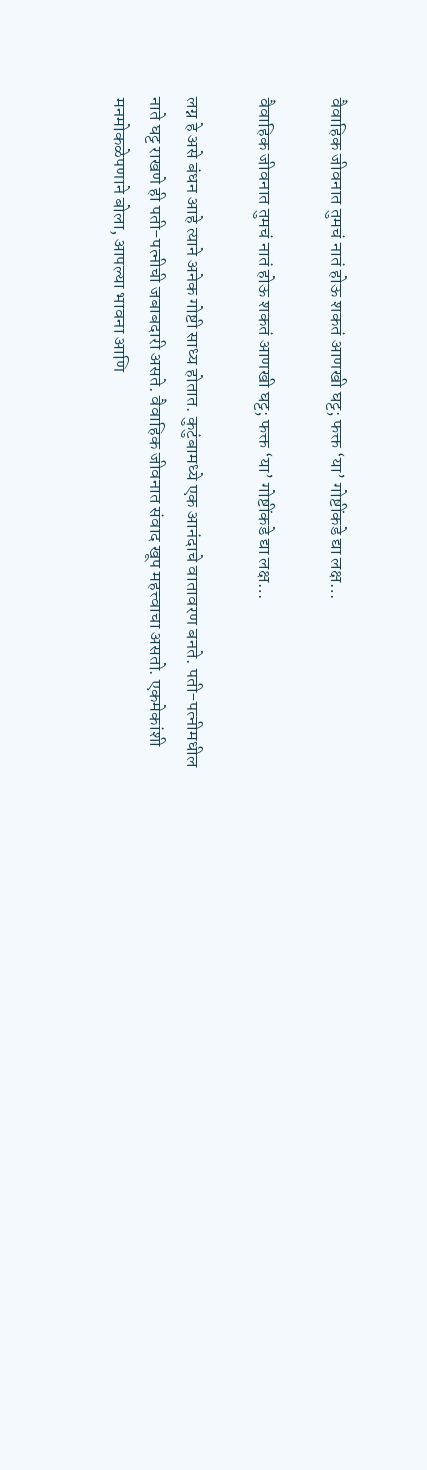वैवाहिक जीवनात तुमचं नातं होऊ शकतं आणखी घट्ट; फक्त ‘या’ गोष्टींकडे द्या लक्ष…

वैवाहिक जीवनात तुमचं नातं होऊ शकतं आणखी घट्ट; फक्त ‘या’ गोष्टींकडे द्या लक्ष…

लग्न हे असे बंधन आहे त्याने अनेक गोष्टी साध्य होतात. कुटुंबामध्ये एक आनंदाचे वातावरण बनते. पती-पत्नीमधील नाते घट्ट राखणे ही पती-पत्नीची जबाबदारी असते. वैवाहिक जीवनात संवाद खूप महत्त्वाचा असतो. एकमेकांशी मनमोकळेपणाने बोला, आपल्या भावना आणि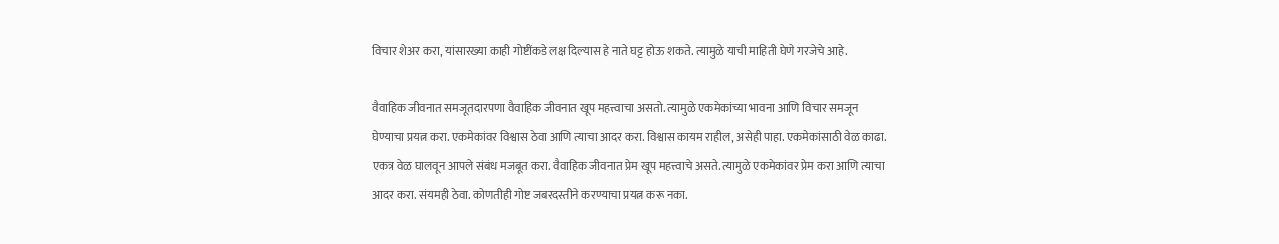विचार शेअर करा, यांसारख्या काही गोष्टींकडे लक्ष दिल्यास हे नाते घट्ट होऊ शकते. त्यामुळे याची माहिती घेणे गरजेचे आहे.

वैवाहिक जीवनात समजूतदारपणा वैवाहिक जीवनात खूप महत्त्वाचा असतो. त्यामुळे एकमेकांच्या भावना आणि विचार समजून घेण्याचा प्रयत्न करा. एकमेकांवर विश्वास ठेवा आणि त्याचा आदर करा. विश्वास कायम राहील, असेही पाहा. एकमेकांसाठी वेळ काढा. एकत्र वेळ घालवून आपले संबंध मजबूत करा. वैवाहिक जीवनात प्रेम खूप महत्त्वाचे असते. त्यामुळे एकमेकांवर प्रेम करा आणि त्याचा आदर करा. संयमही ठेवा. कोणतीही गोष्ट जबरदस्तीने करण्याचा प्रयत्न करू नका.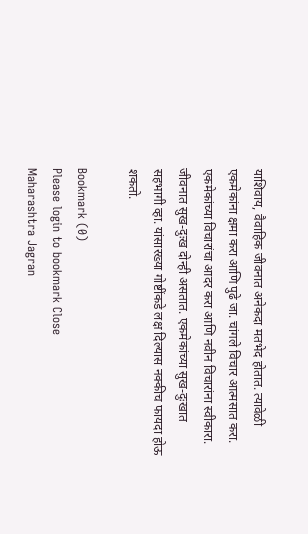याशिवाय, वैवाहिक जीवनात अनेकदा मतभेद होतात. त्यावेळी एकमेकांना क्षमा करा आणि पुढे जा. चांगले विचार आत्मसात करा. एकमेकांच्या विचारांचा आदर करा आणि नवीन विचारांना स्वीकारा. जीवनात सुख-दुःख दोन्ही असतात. एकमेकांच्या सुख-दुःखात सहभागी व्हा. यांसारख्या गोष्टींकडे लक्ष दिल्यास नक्कीच फायदा होऊ शकतो.

Bookmark (0)
Please login to bookmark Close
Maharashtra Jagran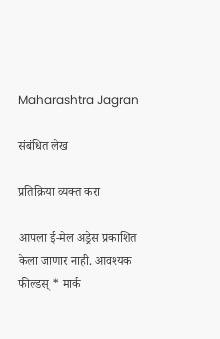Maharashtra Jagran

संबंधित लेख

प्रतिक्रिया व्यक्त करा

आपला ई-मेल अड्रेस प्रकाशित केला जाणार नाही. आवश्यक फील्डस् * मार्क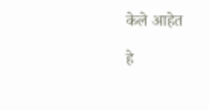केले आहेत

हे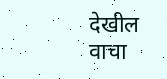देखील वाचा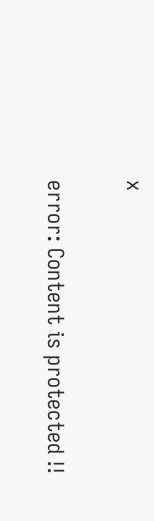x

error: Content is protected !!